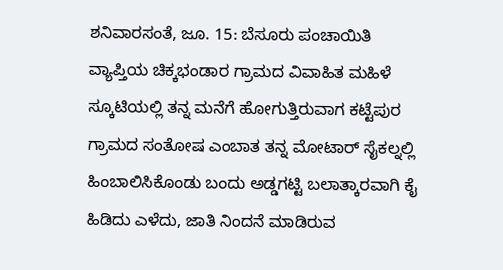ಶನಿವಾರಸಂತೆ, ಜೂ. 15: ಬೆಸೂರು ಪಂಚಾಯಿತಿ ವ್ಯಾಪ್ತಿಯ ಚಿಕ್ಕಭಂಡಾರ ಗ್ರಾಮದ ವಿವಾಹಿತ ಮಹಿಳೆ ಸ್ಕೂಟಿಯಲ್ಲಿ ತನ್ನ ಮನೆಗೆ ಹೋಗುತ್ತಿರುವಾಗ ಕಟ್ಟೆಪುರ ಗ್ರಾಮದ ಸಂತೋಷ ಎಂಬಾತ ತನ್ನ ಮೋಟಾರ್ ಸೈಕಲ್ನಲ್ಲಿ ಹಿಂಬಾಲಿಸಿಕೊಂಡು ಬಂದು ಅಡ್ಡಗಟ್ಟಿ ಬಲಾತ್ಕಾರವಾಗಿ ಕೈ ಹಿಡಿದು ಎಳೆದು, ಜಾತಿ ನಿಂದನೆ ಮಾಡಿರುವ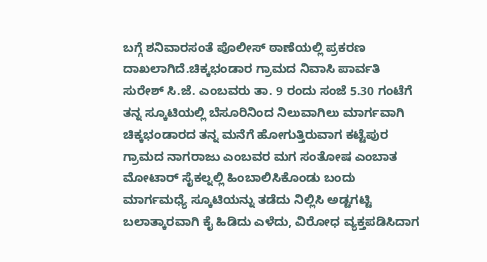ಬಗ್ಗೆ ಶನಿವಾರಸಂತೆ ಪೊಲೀಸ್ ಠಾಣೆಯಲ್ಲಿ ಪ್ರಕರಣ ದಾಖಲಾಗಿದೆ.ಚಿಕ್ಕಭಂಡಾರ ಗ್ರಾಮದ ನಿವಾಸಿ ಪಾರ್ವತಿ ಸುರೇಶ್ ಸಿ.ಜೆ. ಎಂಬವರು ತಾ. 9 ರಂದು ಸಂಜೆ 5.30 ಗಂಟೆಗೆ ತನ್ನ ಸ್ಕೂಟಿಯಲ್ಲಿ ಬೆಸೂರಿನಿಂದ ನಿಲುವಾಗಿಲು ಮಾರ್ಗವಾಗಿ ಚಿಕ್ಕಭಂಡಾರದ ತನ್ನ ಮನೆಗೆ ಹೋಗುತ್ತಿರುವಾಗ ಕಟ್ಟೆಪುರ ಗ್ರಾಮದ ನಾಗರಾಜು ಎಂಬವರ ಮಗ ಸಂತೋಷ ಎಂಬಾತ ಮೋಟಾರ್ ಸೈಕಲ್ನಲ್ಲಿ ಹಿಂಬಾಲಿಸಿಕೊಂಡು ಬಂದು ಮಾರ್ಗಮಧ್ಯೆ ಸ್ಕೂಟಿಯನ್ನು ತಡೆದು ನಿಲ್ಲಿಸಿ ಅಡ್ಟಗಟ್ಟಿ ಬಲಾತ್ಕಾರವಾಗಿ ಕೈ ಹಿಡಿದು ಎಳೆದು, ವಿರೋಧ ವ್ಯಕ್ತಪಡಿಸಿದಾಗ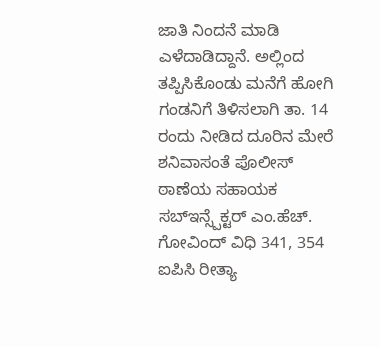ಜಾತಿ ನಿಂದನೆ ಮಾಡಿ ಎಳೆದಾಡಿದ್ದಾನೆ. ಅಲ್ಲಿಂದ ತಪ್ಪಿಸಿಕೊಂಡು ಮನೆಗೆ ಹೋಗಿ ಗಂಡನಿಗೆ ತಿಳಿಸಲಾಗಿ ತಾ. 14 ರಂದು ನೀಡಿದ ದೂರಿನ ಮೇರೆ ಶನಿವಾಸಂತೆ ಪೊಲೀಸ್ ಠಾಣೆಯ ಸಹಾಯಕ ಸಬ್ಇನ್ಸ್ಪೆಕ್ಟರ್ ಎಂ.ಹೆಚ್. ಗೋವಿಂದ್ ವಿಧಿ 341, 354 ಐಪಿಸಿ ರೀತ್ಯಾ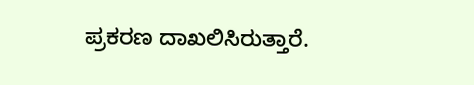ಪ್ರಕರಣ ದಾಖಲಿಸಿರುತ್ತಾರೆ.